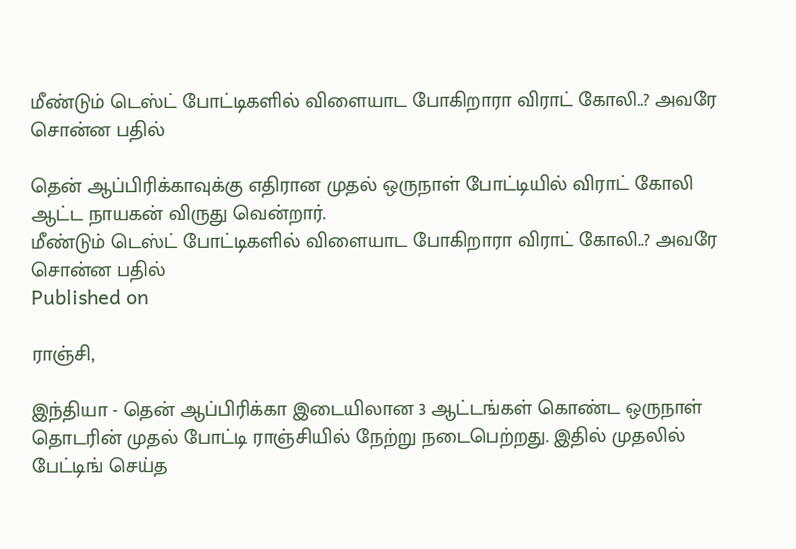மீண்டும் டெஸ்ட் போட்டிகளில் விளையாட போகிறாரா விராட் கோலி..? அவரே சொன்ன பதில்

தென் ஆப்பிரிக்காவுக்கு எதிரான முதல் ஒருநாள் போட்டியில் விராட் கோலி ஆட்ட நாயகன் விருது வென்றார்.
மீண்டும் டெஸ்ட் போட்டிகளில் விளையாட போகிறாரா விராட் கோலி..? அவரே சொன்ன பதில்
Published on

ராஞ்சி,

இந்தியா - தென் ஆப்பிரிக்கா இடையிலான 3 ஆட்டங்கள் கொண்ட ஒருநாள் தொடரின் முதல் போட்டி ராஞ்சியில் நேற்று நடைபெற்றது. இதில் முதலில் பேட்டிங் செய்த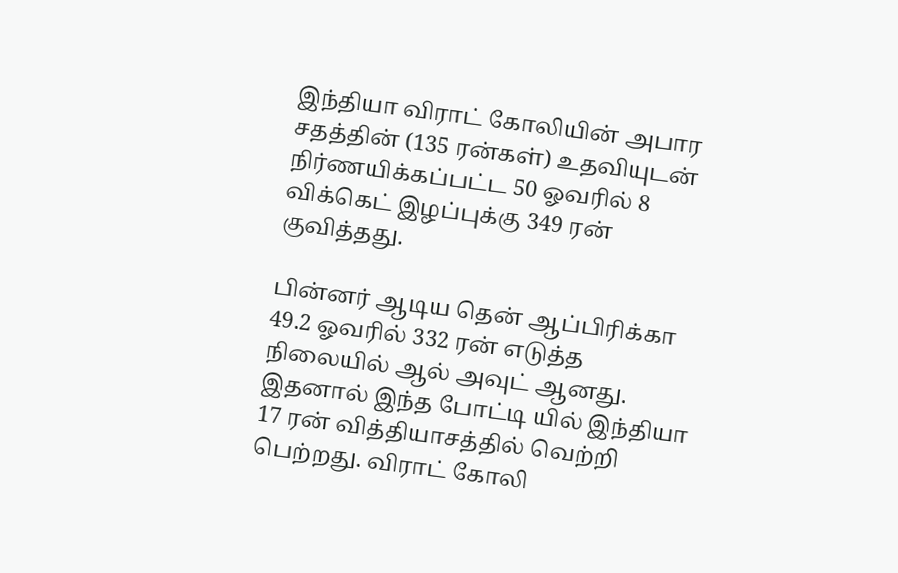இந்தியா விராட் கோலியின் அபார சதத்தின் (135 ரன்கள்) உதவியுடன் நிர்ணயிக்கப்பட்ட 50 ஓவரில் 8 விக்கெட் இழப்புக்கு 349 ரன் குவித்தது.

பின்னர் ஆடிய தென் ஆப்பிரிக்கா 49.2 ஓவரில் 332 ரன் எடுத்த நிலையில் ஆல் அவுட் ஆனது. இதனால் இந்த போட்டி யில் இந்தியா 17 ரன் வித்தியாசத்தில் வெற்றி பெற்றது. விராட் கோலி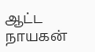ஆட்ட நாயகன்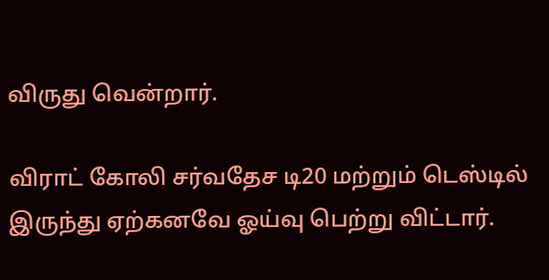விருது வென்றார்.

விராட் கோலி சர்வதேச டி20 மற்றும் டெஸ்டில் இருந்து ஏற்கனவே ஓய்வு பெற்று விட்டார்.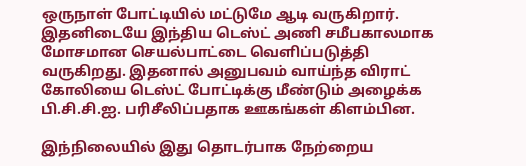ஒருநாள் போட்டியில் மட்டுமே ஆடி வருகிறார். இதனிடையே இந்திய டெஸ்ட் அணி சமீபகாலமாக மோசமான செயல்பாட்டை வெளிப்படுத்தி வருகிறது. இதனால் அனுபவம் வாய்ந்த விராட் கோலியை டெஸ்ட் போட்டிக்கு மீண்டும் அழைக்க பி.சி.சி.ஐ. பரிசீலிப்பதாக ஊகங்கள் கிளம்பின.

இந்நிலையில் இது தொடர்பாக நேற்றைய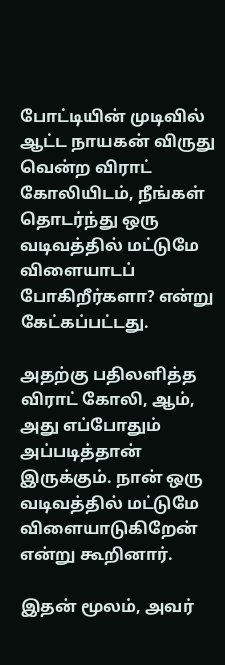போட்டியின் முடிவில் ஆட்ட நாயகன் விருது வென்ற விராட் கோலியிடம், நீங்கள் தொடர்ந்து ஒரு வடிவத்தில் மட்டுமே விளையாடப் போகிறீர்களா? என்று கேட்கப்பட்டது.

அதற்கு பதிலளித்த விராட் கோலி, ஆம், அது எப்போதும் அப்படித்தான் இருக்கும். நான் ஒரு வடிவத்தில் மட்டுமே விளையாடுகிறேன் என்று கூறினார்.

இதன் மூலம், அவர்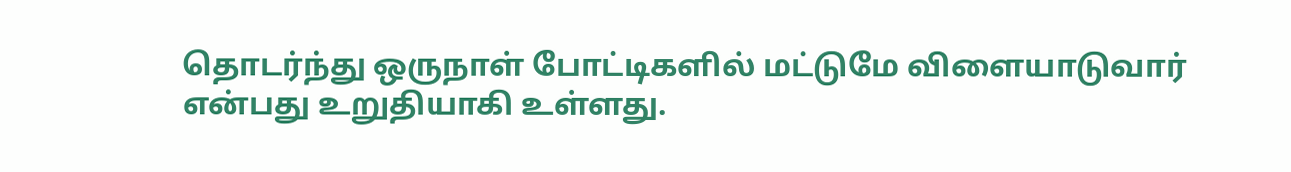தொடர்ந்து ஒருநாள் போட்டிகளில் மட்டுமே விளையாடுவார் என்பது உறுதியாகி உள்ளது.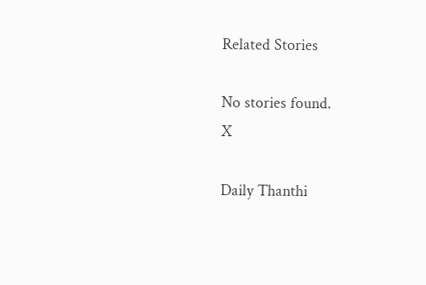Related Stories

No stories found.
X

Daily Thanthi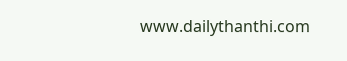www.dailythanthi.com